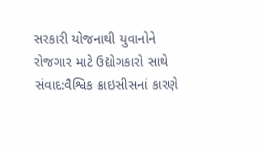સરકારી યોજનાથી યુવાનોને રોજગાર માટે ઉદ્યોગકારો સાથે સંવાદ:વૈશ્વિક ક્રાઇસીસનાં કારણે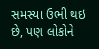સમસ્યા ઉભી થઇ છે, પણ લોકોને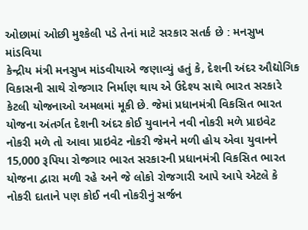ઓછામાં ઓછી મુશ્કેલી પડે તેનાં માટે સરકાર સતર્ક છે : મનસુખ માંડવિયા
કેન્દ્રીય મંત્રી મનસુખ માંડવીયાએ જણાવ્યું હતું કે, દેશની અંદર ઔદ્યોગિક વિકાસની સાથે રોજગાર નિર્માણ થાય એ ઉદેશ્ય સાથે ભારત સરકારે કેટલી યોજનાઓ અમલમાં મૂકી છે. જેમાં પ્રધાનમંત્રી વિકસિત ભારત યોજના અંતર્ગત દેશની અંદર કોઈ યુવાનને નવી નોકરી મળે પ્રાઇવેટ નોકરી મળે તો આવા પ્રાઇવેટ નોકરી જેમને મળી હોય એવા યુવાનને 15,000 રૂપિયા રોજગાર ભારત સરકારની પ્રધાનમંત્રી વિકસિત ભારત યોજના દ્વારા મળી રહે અને જે લોકો રોજગારી આપે આપે એટલે કે નોકરી દાતાને પણ કોઈ નવી નોકરીનું સર્જન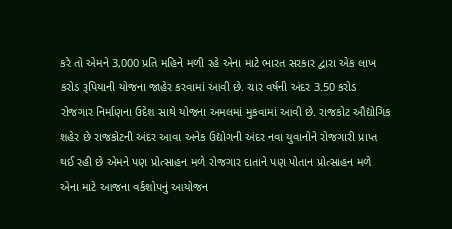કરે તો એમને 3,000 પ્રતિ મહિને મળી રહે એના માટે ભારત સરકાર દ્વારા એક લાખ કરોડ રૂપિયાની યોજના જાહેર કરવામાં આવી છે. ચાર વર્ષની અંદર 3.50 કરોડ રોજગાર નિર્માણના ઉદેશ સાથે યોજના અમલમાં મુકવામાં આવી છે. રાજકોટ ઔદ્યોગિક શહેર છે રાજકોટની અંદર આવા અનેક ઉદ્યોગની અંદર નવા યુવાનોને રોજગારી પ્રાપ્ત થઈ રહી છે એમને પણ પ્રોત્સાહન મળે રોજગાર દાતાને પણ પોતાન પ્રોત્સાહન મળે એના માટે આજના વર્કશોપનું આયોજન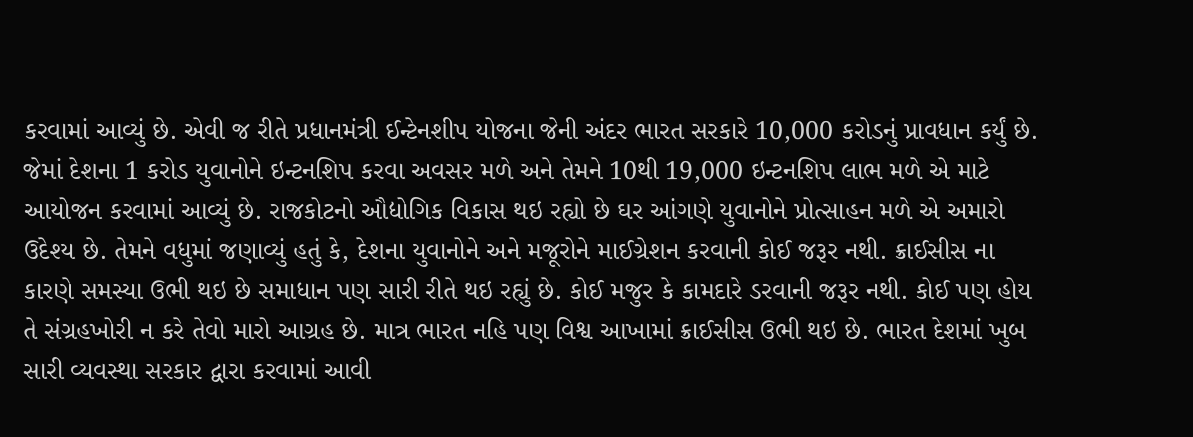કરવામાં આવ્યું છે. એવી જ રીતે પ્રધાનમંત્રી ઈન્ટેનશીપ યોજના જેની અંદર ભારત સરકારે 10,000 કરોડનું પ્રાવધાન કર્યું છે. જેમાં દેશના 1 કરોડ યુવાનોને ઇન્ટનશિપ કરવા અવસર મળે અને તેમને 10થી 19,000 ઇન્ટનશિપ લાભ મળે એ માટે આયોજન કરવામાં આવ્યું છે. રાજકોટનો ઔદ્યોગિક વિકાસ થઇ રહ્યો છે ઘર આંગણે યુવાનોને પ્રોત્સાહન મળે એ અમારો ઉદેશ્ય છે. તેમને વધુમાં જણાવ્યું હતું કે, દેશના યુવાનોને અને મજૂરોને માઈગ્રેશન કરવાની કોઈ જરૂર નથી. ક્રાઈસીસ ના કારણે સમસ્યા ઉભી થઇ છે સમાધાન પણ સારી રીતે થઇ રહ્યું છે. કોઈ મજુર કે કામદારે ડરવાની જરૂર નથી. કોઈ પણ હોય તે સંગ્રહખોરી ન કરે તેવો મારો આગ્રહ છે. માત્ર ભારત નહિ પણ વિશ્વ આખામાં ક્રાઈસીસ ઉભી થઇ છે. ભારત દેશમાં ખુબ સારી વ્યવસ્થા સરકાર દ્વારા કરવામાં આવી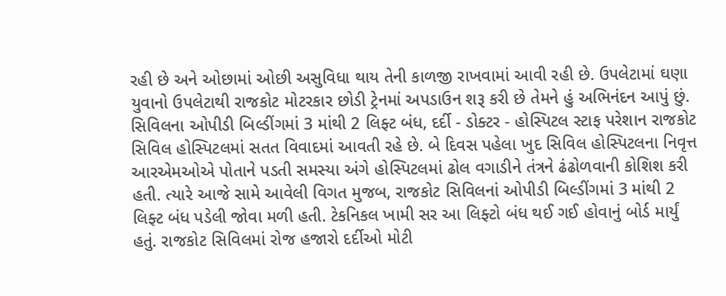રહી છે અને ઓછામાં ઓછી અસુવિધા થાય તેની કાળજી રાખવામાં આવી રહી છે. ઉપલેટામાં ઘણા યુવાનો ઉપલેટાથી રાજકોટ મોટરકાર છોડી ટ્રેનમાં અપડાઉન શરૂ કરી છે તેમને હું અભિનંદન આપું છું. સિવિલના ઓપીડી બિલ્ડીંગમાં 3 માંથી 2 લિફ્ટ બંધ, દર્દી - ડોક્ટર - હોસ્પિટલ સ્ટાફ પરેશાન રાજકોટ સિવિલ હોસ્પિટલમાં સતત વિવાદમાં આવતી રહે છે. બે દિવસ પહેલા ખુદ સિવિલ હોસ્પિટલના નિવૃત્ત આરએમઓએ પોતાને પડતી સમસ્યા અંગે હોસ્પિટલમાં ઢોલ વગાડીને તંત્રને ઢંઢોળવાની કોશિશ કરી હતી. ત્યારે આજે સામે આવેલી વિગત મુજબ, રાજકોટ સિવિલનાં ઓપીડી બિલ્ડીંગમાં 3 માંથી 2 લિફ્ટ બંધ પડેલી જોવા મળી હતી. ટેકનિકલ ખામી સર આ લિફ્ટો બંધ થઈ ગઈ હોવાનું બોર્ડ માર્યું હતું. રાજકોટ સિવિલમાં રોજ હજારો દર્દીઓ મોટી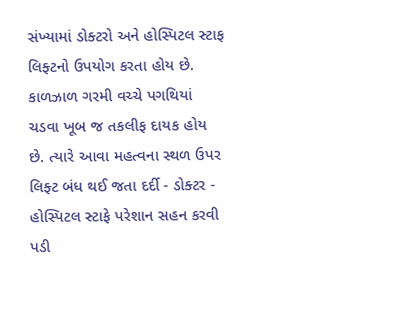સંખ્યામાં ડોક્ટરો અને હોસ્પિટલ સ્ટાફ લિફ્ટનો ઉપયોગ કરતા હોય છે. કાળઝાળ ગરમી વચ્ચે પગથિયાં ચડવા ખૂબ જ તકલીફ દાયક હોય છે. ત્યારે આવા મહત્વના સ્થળ ઉપર લિફ્ટ બંધ થઈ જતા દર્દી - ડોક્ટર - હોસ્પિટલ સ્ટાફે પરેશાન સહન કરવી પડી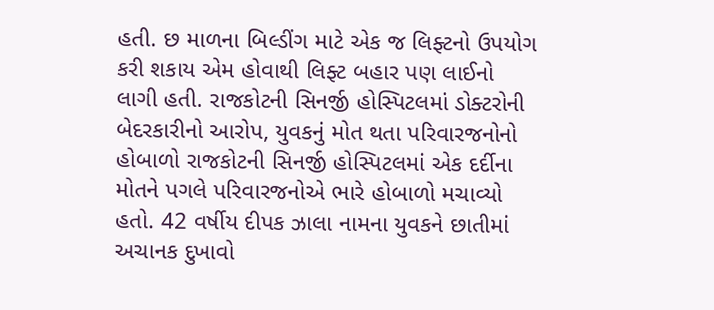હતી. છ માળના બિલ્ડીંગ માટે એક જ લિફ્ટનો ઉપયોગ કરી શકાય એમ હોવાથી લિફ્ટ બહાર પણ લાઈનો લાગી હતી. રાજકોટની સિનર્જી હોસ્પિટલમાં ડોક્ટરોની બેદરકારીનો આરોપ, યુવકનું મોત થતા પરિવારજનોનો હોબાળો રાજકોટની સિનર્જી હોસ્પિટલમાં એક દર્દીના મોતને પગલે પરિવારજનોએ ભારે હોબાળો મચાવ્યો હતો. 42 વર્ષીય દીપક ઝાલા નામના યુવકને છાતીમાં અચાનક દુખાવો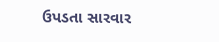ઉપડતા સારવાર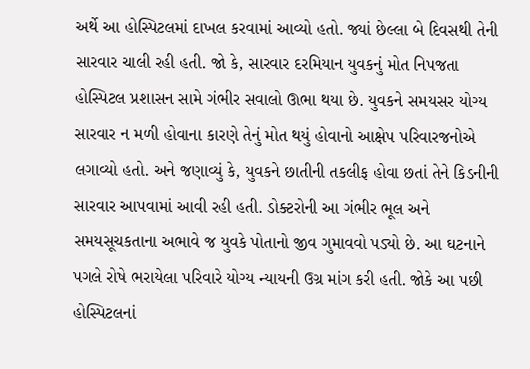અર્થે આ હોસ્પિટલમાં દાખલ કરવામાં આવ્યો હતો. જ્યાં છેલ્લા બે દિવસથી તેની સારવાર ચાલી રહી હતી. જો કે, સારવાર દરમિયાન યુવકનું મોત નિપજતા હોસ્પિટલ પ્રશાસન સામે ગંભીર સવાલો ઊભા થયા છે. યુવકને સમયસર યોગ્ય સારવાર ન મળી હોવાના કારણે તેનું મોત થયું હોવાનો આક્ષેપ પરિવારજનોએ લગાવ્યો હતો. અને જણાવ્યું કે, યુવકને છાતીની તકલીફ હોવા છતાં તેને કિડનીની સારવાર આપવામાં આવી રહી હતી. ડોક્ટરોની આ ગંભીર ભૂલ અને સમયસૂચકતાના અભાવે જ યુવકે પોતાનો જીવ ગુમાવવો પડ્યો છે. આ ઘટનાને પગલે રોષે ભરાયેલા પરિવારે યોગ્ય ન્યાયની ઉગ્ર માંગ કરી હતી. જોકે આ પછી હોસ્પિટલનાં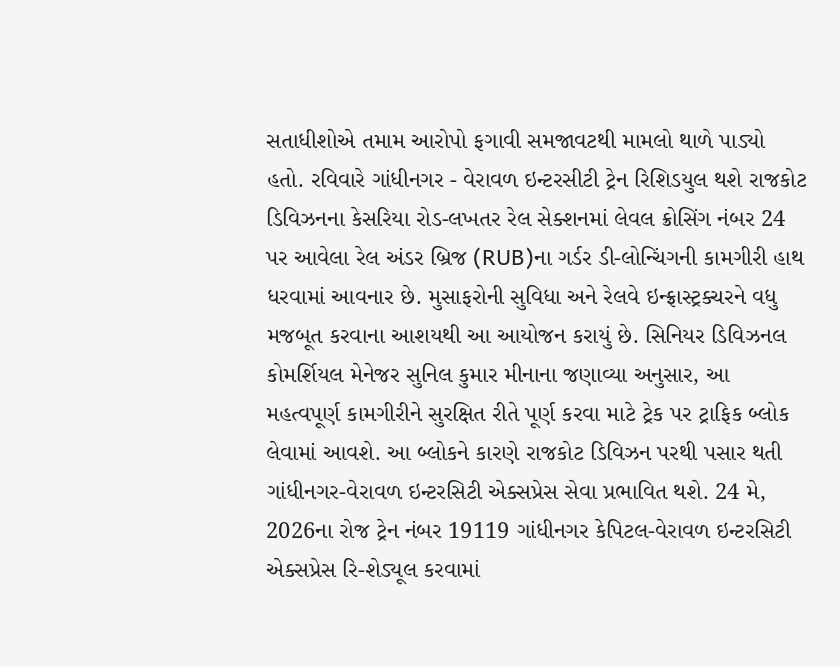સતાધીશોએ તમામ આરોપો ફગાવી સમજાવટથી મામલો થાળે પાડ્યો હતો. રવિવારે ગાંધીનગર - વેરાવળ ઇન્ટરસીટી ટ્રેન રિશિડયુલ થશે રાજકોટ ડિવિઝનના કેસરિયા રોડ-લખતર રેલ સેક્શનમાં લેવલ ક્રોસિંગ નંબર 24 પર આવેલા રેલ અંડર બ્રિજ (RUB)ના ગર્ડર ડી-લોન્ચિંગની કામગીરી હાથ ધરવામાં આવનાર છે. મુસાફરોની સુવિધા અને રેલવે ઇન્ફ્રાસ્ટ્રક્ચરને વધુ મજબૂત કરવાના આશયથી આ આયોજન કરાયું છે. સિનિયર ડિવિઝનલ કોમર્શિયલ મેનેજર સુનિલ કુમાર મીનાના જણાવ્યા અનુસાર, આ મહત્વપૂર્ણ કામગીરીને સુરક્ષિત રીતે પૂર્ણ કરવા માટે ટ્રેક પર ટ્રાફિક બ્લોક લેવામાં આવશે. આ બ્લોકને કારણે રાજકોટ ડિવિઝન પરથી પસાર થતી ગાંધીનગર-વેરાવળ ઇન્ટરસિટી એક્સપ્રેસ સેવા પ્રભાવિત થશે. 24 મે, 2026ના રોજ ટ્રેન નંબર 19119 ગાંધીનગર કેપિટલ-વેરાવળ ઇન્ટરસિટી એક્સપ્રેસ રિ-શેડ્યૂલ કરવામાં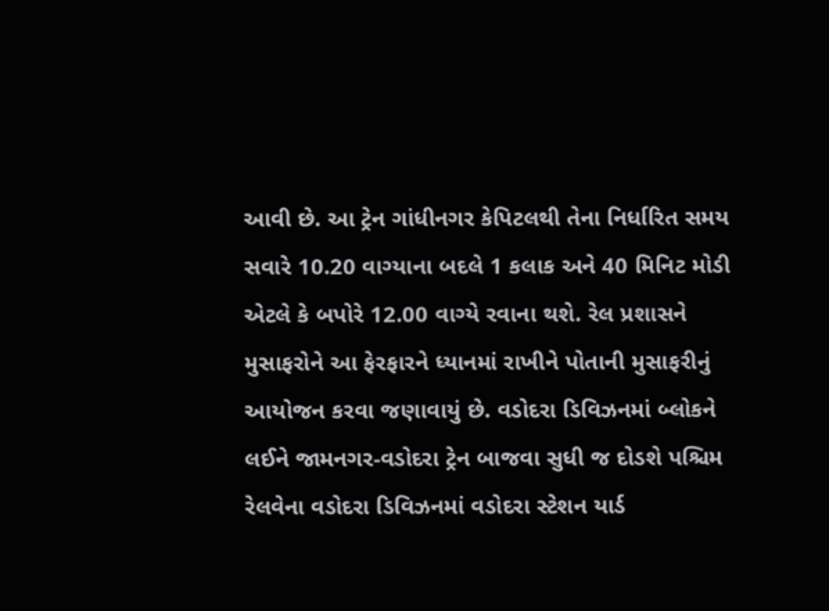આવી છે. આ ટ્રેન ગાંધીનગર કેપિટલથી તેના નિર્ધારિત સમય સવારે 10.20 વાગ્યાના બદલે 1 કલાક અને 40 મિનિટ મોડી એટલે કે બપોરે 12.00 વાગ્યે રવાના થશે. રેલ પ્રશાસને મુસાફરોને આ ફેરફારને ધ્યાનમાં રાખીને પોતાની મુસાફરીનું આયોજન કરવા જણાવાયું છે. વડોદરા ડિવિઝનમાં બ્લોકને લઈને જામનગર-વડોદરા ટ્રેન બાજવા સુધી જ દોડશે પશ્ચિમ રેલવેના વડોદરા ડિવિઝનમાં વડોદરા સ્ટેશન યાર્ડ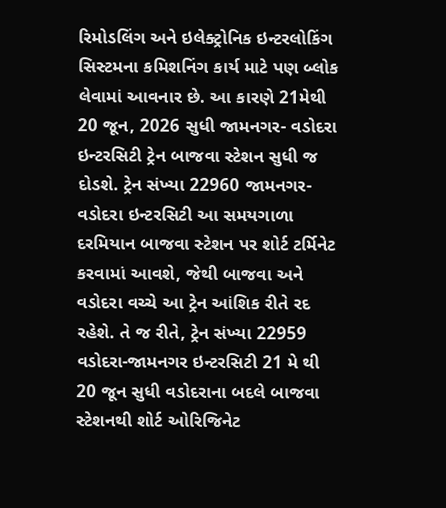રિમોડલિંગ અને ઇલેક્ટ્રોનિક ઇન્ટરલોકિંગ સિસ્ટમના કમિશનિંગ કાર્ય માટે પણ બ્લોક લેવામાં આવનાર છે. આ કારણે 21મેથી 20 જૂન, 2026 સુધી જામનગર- વડોદરા ઇન્ટરસિટી ટ્રેન બાજવા સ્ટેશન સુધી જ દોડશે. ટ્રેન સંખ્યા 22960 જામનગર-વડોદરા ઇન્ટરસિટી આ સમયગાળા દરમિયાન બાજવા સ્ટેશન પર શોર્ટ ટર્મિનેટ કરવામાં આવશે, જેથી બાજવા અને વડોદરા વચ્ચે આ ટ્રેન આંશિક રીતે રદ રહેશે. તે જ રીતે, ટ્રેન સંખ્યા 22959 વડોદરા-જામનગર ઇન્ટરસિટી 21 મે થી 20 જૂન સુધી વડોદરાના બદલે બાજવા સ્ટેશનથી શોર્ટ ઓરિજિનેટ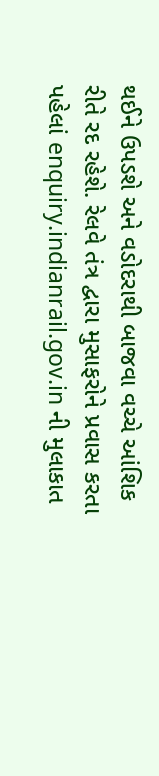થઈને ઉપડશે અને વડોદરાથી બાજવા વચ્ચે આંશિક રીતે રદ રહેશે. રેલવે તંત્ર દ્વારા મુસાફરોને પ્રવાસ કરતા પહેલાં enquiry.indianrail.gov.in ની મુલાકાત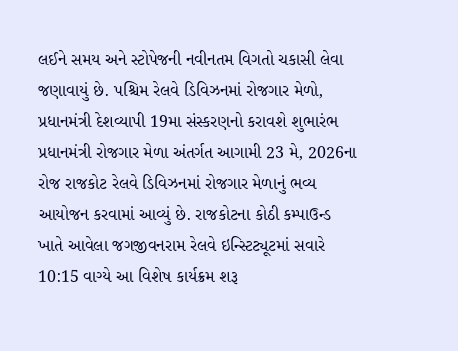લઈને સમય અને સ્ટોપેજની નવીનતમ વિગતો ચકાસી લેવા જણાવાયું છે. પશ્ચિમ રેલવે ડિવિઝનમાં રોજગાર મેળો, પ્રધાનમંત્રી દેશવ્યાપી 19મા સંસ્કરણનો કરાવશે શુભારંભ પ્રધાનમંત્રી રોજગાર મેળા અંતર્ગત આગામી 23 મે, 2026ના રોજ રાજકોટ રેલવે ડિવિઝનમાં રોજગાર મેળાનું ભવ્ય આયોજન કરવામાં આવ્યું છે. રાજકોટના કોઠી કમ્પાઉન્ડ ખાતે આવેલા જગજીવનરામ રેલવે ઇન્સ્ટિટ્યૂટમાં સવારે 10:15 વાગ્યે આ વિશેષ કાર્યક્રમ શરૂ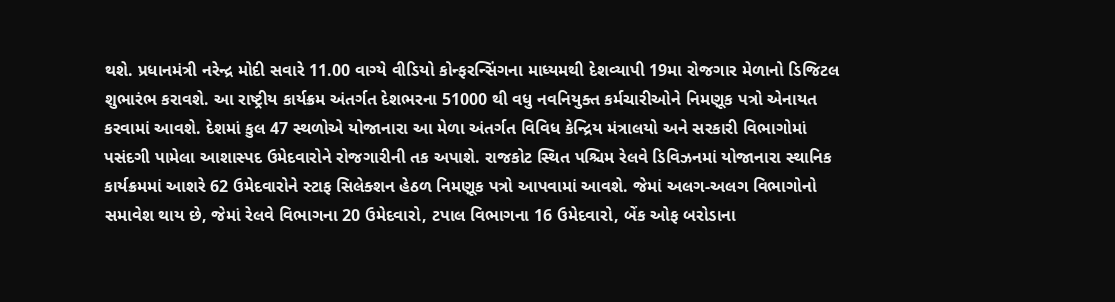થશે. પ્રધાનમંત્રી નરેન્દ્ર મોદી સવારે 11.00 વાગ્યે વીડિયો કોન્ફરન્સિંગના માધ્યમથી દેશવ્યાપી 19મા રોજગાર મેળાનો ડિજિટલ શુભારંભ કરાવશે. આ રાષ્ટ્રીય કાર્યક્રમ અંતર્ગત દેશભરના 51000 થી વધુ નવનિયુક્ત કર્મચારીઓને નિમણૂક પત્રો એનાયત કરવામાં આવશે. દેશમાં કુલ 47 સ્થળોએ યોજાનારા આ મેળા અંતર્ગત વિવિધ કેન્દ્રિય મંત્રાલયો અને સરકારી વિભાગોમાં પસંદગી પામેલા આશાસ્પદ ઉમેદવારોને રોજગારીની તક અપાશે. રાજકોટ સ્થિત પશ્ચિમ રેલવે ડિવિઝનમાં યોજાનારા સ્થાનિક કાર્યક્રમમાં આશરે 62 ઉમેદવારોને સ્ટાફ સિલેક્શન હેઠળ નિમણૂક પત્રો આપવામાં આવશે. જેમાં અલગ-અલગ વિભાગોનો સમાવેશ થાય છે, જેમાં રેલવે વિભાગના 20 ઉમેદવારો, ટપાલ વિભાગના 16 ઉમેદવારો, બેંક ઓફ બરોડાના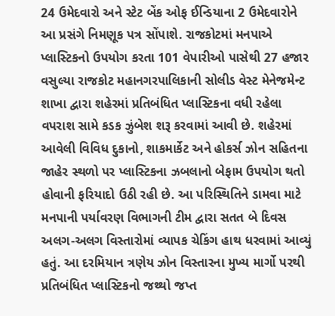24 ઉમેદવારો અને સ્ટેટ બેંક ઓફ ઈન્ડિયાના 2 ઉમેદવારોને આ પ્રસંગે નિમણૂક પત્ર સોંપાશે. રાજકોટમાં મનપાએ પ્લાસ્ટિકનો ઉપયોગ કરતા 101 વેપારીઓ પાસેથી 27 હજાર વસુલ્યા રાજકોટ મહાનગરપાલિકાની સોલીડ વેસ્ટ મેનેજમેન્ટ શાખા દ્વારા શહેરમાં પ્રતિબંધિત પ્લાસ્ટિકના વધી રહેલા વપરાશ સામે કડક ઝુંબેશ શરૂ કરવામાં આવી છે. શહેરમાં આવેલી વિવિધ દુકાનો, શાકમાર્કેટ અને હોકર્સ ઝોન સહિતના જાહેર સ્થળો પર પ્લાસ્ટિકના ઝબલાનો બેફામ ઉપયોગ થતો હોવાની ફરિયાદો ઉઠી રહી છે. આ પરિસ્થિતિને ડામવા માટે મનપાની પર્યાવરણ વિભાગની ટીમ દ્વારા સતત બે દિવસ અલગ-અલગ વિસ્તારોમાં વ્યાપક ચેકિંગ હાથ ધરવામાં આવ્યું હતું. આ દરમિયાન ત્રણેય ઝોન વિસ્તારના મુખ્ય માર્ગો પરથી પ્રતિબંધિત પ્લાસ્ટિકનો જથ્થો જપ્ત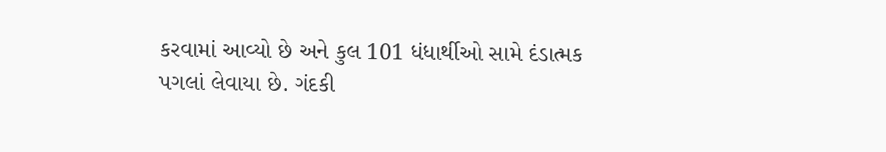કરવામાં આવ્યો છે અને કુલ 101 ધંધાર્થીઓ સામે દંડાત્મક પગલાં લેવાયા છે. ગંદકી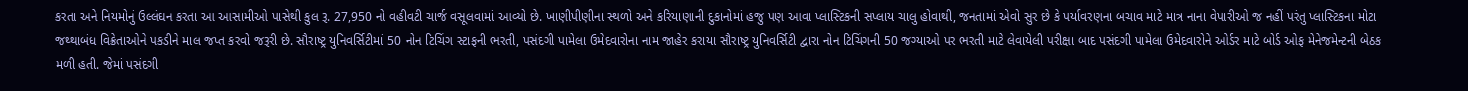કરતા અને નિયમોનું ઉલ્લંઘન કરતા આ આસામીઓ પાસેથી કુલ રૂ. 27,950 નો વહીવટી ચાર્જ વસૂલવામાં આવ્યો છે. ખાણીપીણીના સ્થળો અને કરિયાણાની દુકાનોમાં હજુ પણ આવા પ્લાસ્ટિકની સપ્લાય ચાલુ હોવાથી, જનતામાં એવો સુર છે કે પર્યાવરણના બચાવ માટે માત્ર નાના વેપારીઓ જ નહીં પરંતુ પ્લાસ્ટિકના મોટા જથ્થાબંધ વિક્રેતાઓને પકડીને માલ જપ્ત કરવો જરૂરી છે. સૌરાષ્ટ્ર યુનિવર્સિટીમાં 50 નોન ટિચિંગ સ્ટાફની ભરતી, પસંદગી પામેલા ઉમેદવારોના નામ જાહેર કરાયા સૌરાષ્ટ્ર યુનિવર્સિટી દ્વારા નોન ટિચિંગની 50 જગ્યાઓ પર ભરતી માટે લેવાયેલી પરીક્ષા બાદ પસંદગી પામેલા ઉમેદવારોને ઓર્ડર માટે બોર્ડ ઓફ મેનેજમેન્ટની બેઠક મળી હતી. જેમાં પસંદગી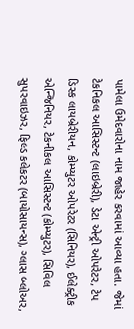પામેલા ઉમેદવારોના નામ જાહેર કરવામાં આવ્યા હતા. જેમાં ટેકનિકલ આસિસ્ટન્ટ (લાઇબ્રેરી), ડેટા એન્ટ્રી ઓપરેટર, ટેપ ડિસ્ક લાયબ્રેરીયન, કોમ્પ્યુટર ઓપરેટર (સિનિયર), ઈલેક્ટ્રીક એન્જિનિયર, ટેકનીકલ આસિસ્ટન્ટ (કોમ્પ્યુટર), સિવિલ સુપરવાઇઝર, ફિલ્ડ કલેકટર (બાયોસાયન્સ), ગ્લાસ બ્લોઅર,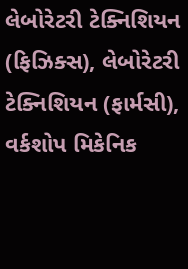લેબોરેટરી ટેક્નિશિયન (ફિઝિક્સ), લેબોરેટરી ટેક્નિશિયન (ફાર્મસી), વર્કશોપ મિકેનિક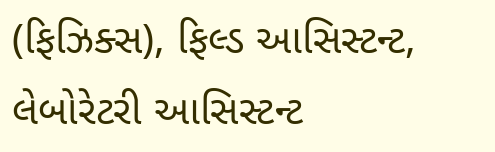(ફિઝિક્સ), ફિલ્ડ આસિસ્ટન્ટ, લેબોરેટરી આસિસ્ટન્ટ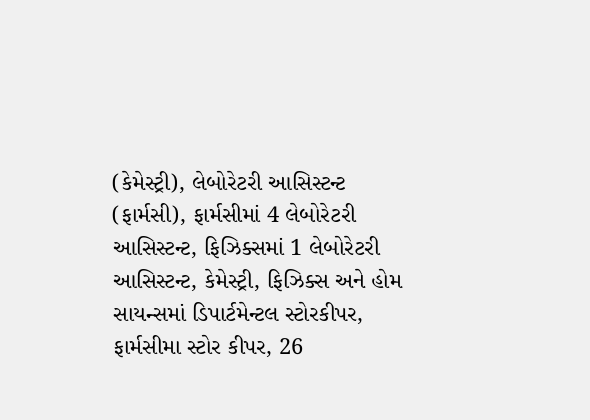(કેમેસ્ટ્રી), લેબોરેટરી આસિસ્ટન્ટ (ફાર્મસી), ફાર્મસીમાં 4 લેબોરેટરી આસિસ્ટન્ટ, ફિઝિક્સમાં 1 લેબોરેટરી આસિસ્ટન્ટ, કેમેસ્ટ્રી, ફિઝિક્સ અને હોમ સાયન્સમાં ડિપાર્ટમેન્ટલ સ્ટોરકીપર, ફાર્મસીમા સ્ટોર કીપર, 26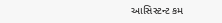આસિસ્ટન્ટ કમ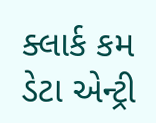ક્લાર્ક કમ ડેટા એન્ટ્રી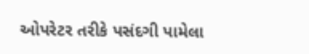ઓપરેટર તરીકે પસંદગી પામેલા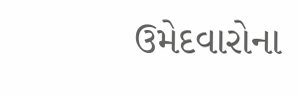ઉમેદવારોના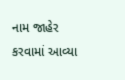નામ જાહેર કરવામાં આવ્યા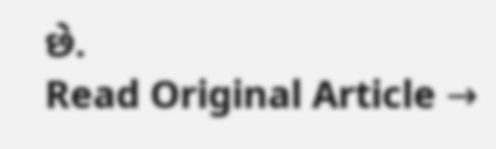છે.
Read Original Article →